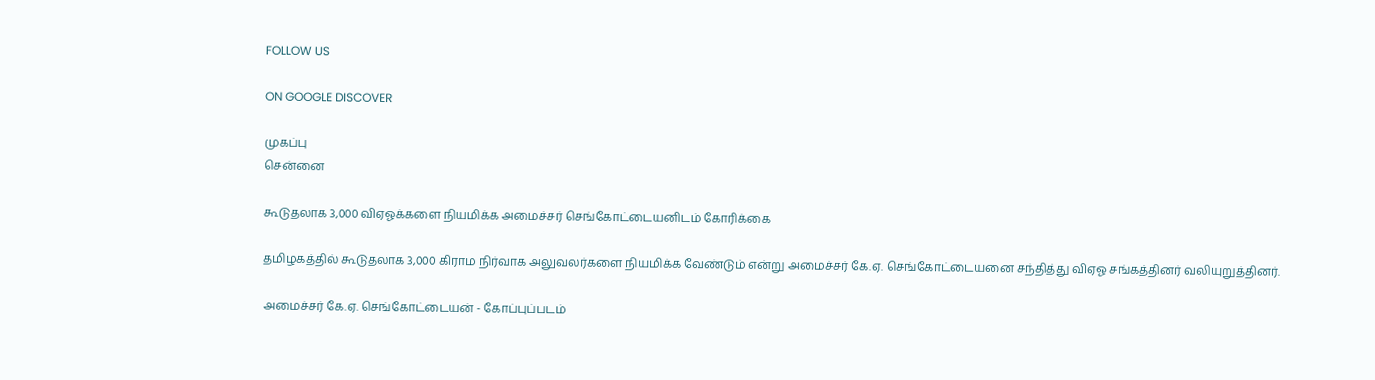FOLLOW US

ON GOOGLE DISCOVER

முகப்பு
சென்னை

கூடுதலாக 3,000 விஏஓக்களை நியமிக்க அமைச்சர் செங்கோட்டையனிடம் கோரிக்கை

தமிழகத்தில் கூடுதலாக 3,000 கிராம நிர்வாக அலுவலர்களை நியமிக்க வேண்டும் என்று அமைச்சர் கே.ஏ. செங்கோட்டையனை சந்தித்து விஏஓ சங்கத்தினர் வலியுறுத்தினர்.

அமைச்சர் கே.ஏ. செங்கோட்டையன் - கோப்புப்படம்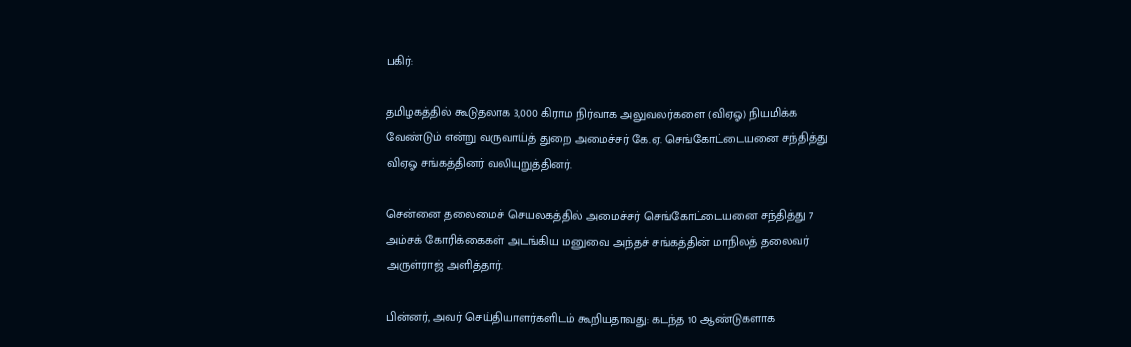பகிர்:

தமிழகத்தில் கூடுதலாக 3,000 கிராம நிர்வாக அலுவலர்களை (விஏஓ) நியமிக்க வேண்டும் என்று வருவாய்த் துறை அமைச்சர் கே.ஏ. செங்கோட்டையனை சந்தித்து விஏஓ சங்கத்தினர் வலியுறுத்தினர்.

சென்னை தலைமைச் செயலகத்தில் அமைச்சர் செங்கோட்டையனை சந்தித்து 7 அம்சக் கோரிக்கைகள் அடங்கிய மனுவை அந்தச் சங்கத்தின் மாநிலத் தலைவர் அருள்ராஜ் அளித்தார்.

பின்னர், அவர் செய்தியாளர்களிடம் கூறியதாவது: கடந்த 10 ஆண்டுகளாக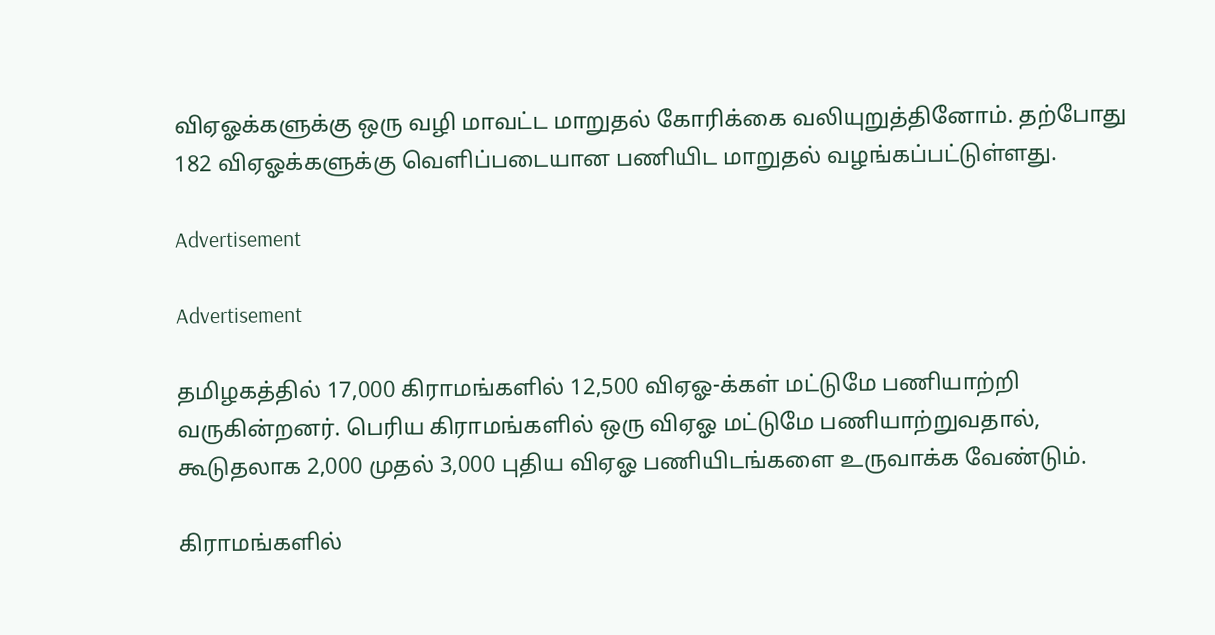விஏஓக்களுக்கு ஒரு வழி மாவட்ட மாறுதல் கோரிக்கை வலியுறுத்தினோம். தற்போது 182 விஏஓக்களுக்கு வெளிப்படையான பணியிட மாறுதல் வழங்கப்பட்டுள்ளது.

Advertisement

Advertisement

தமிழகத்தில் 17,000 கிராமங்களில் 12,500 விஏஓ-க்கள் மட்டுமே பணியாற்றி வருகின்றனர். பெரிய கிராமங்களில் ஒரு விஏஓ மட்டுமே பணியாற்றுவதால், கூடுதலாக 2,000 முதல் 3,000 புதிய விஏஓ பணியிடங்களை உருவாக்க வேண்டும்.

கிராமங்களில்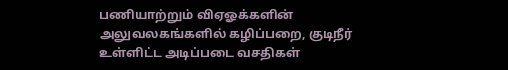பணியாற்றும் விஏஓக்களின் அலுவலகங்களில் கழிப்பறை, குடிநீர் உள்ளிட்ட அடிப்படை வசதிகள்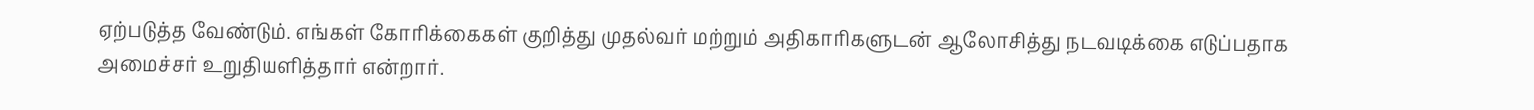ஏற்படுத்த வேண்டும். எங்கள் கோரிக்கைகள் குறித்து முதல்வர் மற்றும் அதிகாரிகளுடன் ஆலோசித்து நடவடிக்கை எடுப்பதாக அமைச்சர் உறுதியளித்தார் என்றார்.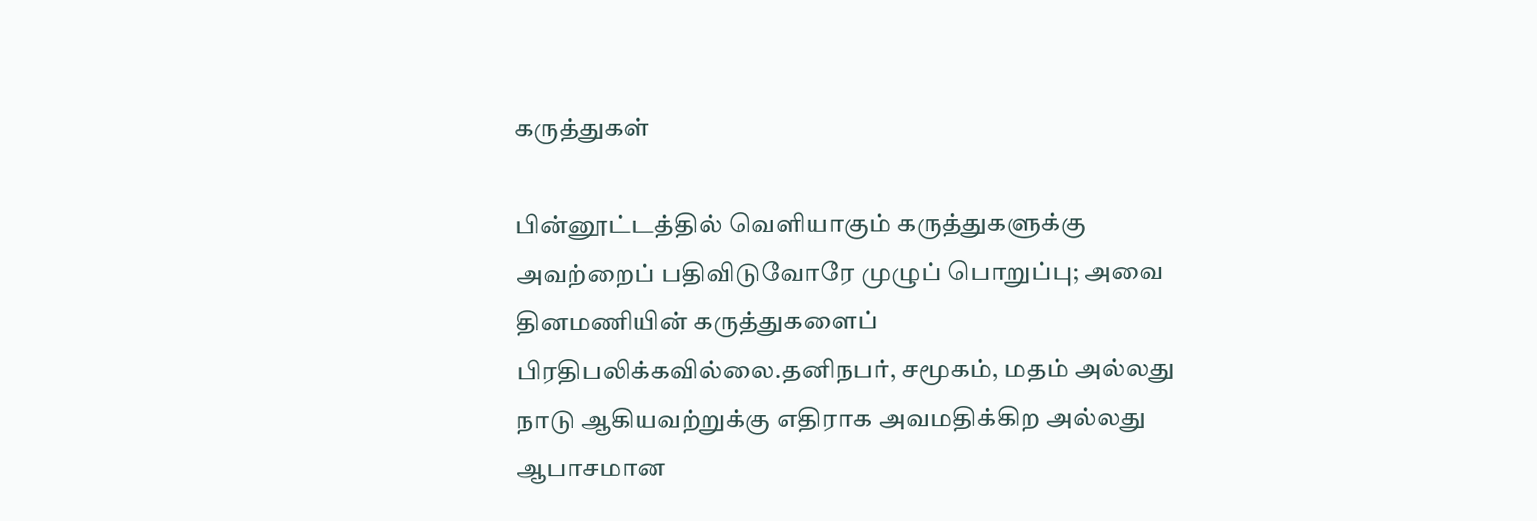கருத்துகள்

பின்னூட்டத்தில் வெளியாகும் கருத்துகளுக்கு அவற்றைப் பதிவிடுவோரே முழுப் பொறுப்பு; அவை தினமணியின் கருத்துகளைப் பிரதிபலிக்கவில்லை.தனிநபர், சமூகம், மதம் அல்லது நாடு ஆகியவற்றுக்கு எதிராக அவமதிக்கிற அல்லது ஆபாசமான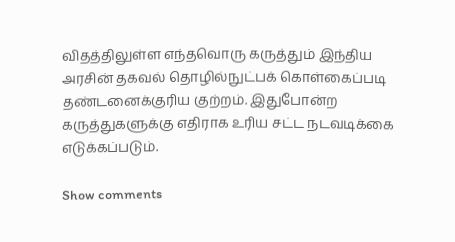விதத்திலுள்ள எந்தவொரு கருத்தும் இந்திய அரசின் தகவல் தொழில்நுட்பக் கொள்கைப்படி தண்டனைக்குரிய குற்றம். இதுபோன்ற கருத்துகளுக்கு எதிராக உரிய சட்ட நடவடிக்கை எடுக்கப்படும்.

Show comments